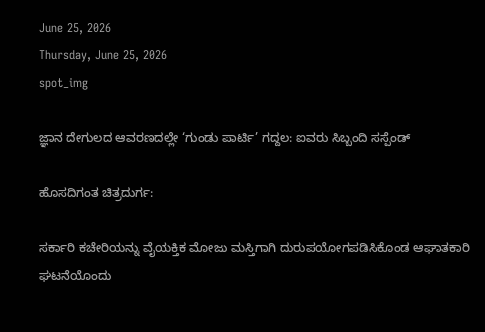June 25, 2026
Thursday, June 25, 2026
spot_img

ಜ್ಞಾನ ದೇಗುಲದ ಆವರಣದಲ್ಲೇ ‘ಗುಂಡು ಪಾರ್ಟಿ’ ಗದ್ದಲ: ಐವರು ಸಿಬ್ಬಂದಿ ಸಸ್ಪೆಂಡ್‌

ಹೊಸದಿಗಂತ ಚಿತ್ರದುರ್ಗ:

ಸರ್ಕಾರಿ ಕಚೇರಿಯನ್ನು ವೈಯಕ್ತಿಕ ಮೋಜು ಮಸ್ತಿಗಾಗಿ ದುರುಪಯೋಗಪಡಿಸಿಕೊಂಡ ಆಘಾತಕಾರಿ ಘಟನೆಯೊಂದು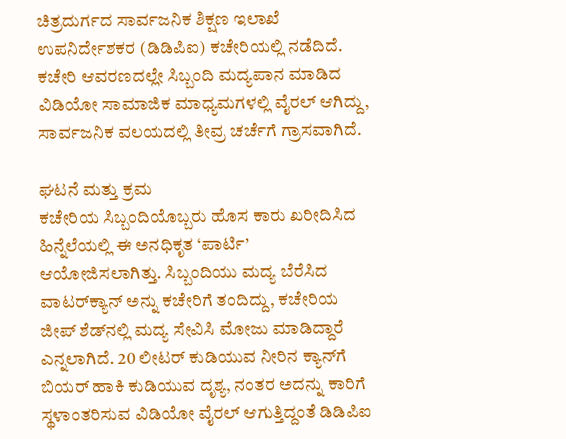ಚಿತ್ರದುರ್ಗದ ಸಾರ್ವಜನಿಕ ಶಿಕ್ಷಣ ಇಲಾಖೆ ಉಪನಿರ್ದೇಶಕರ (ಡಿಡಿಪಿಐ) ಕಚೇರಿಯಲ್ಲಿ ನಡೆದಿದೆ. ಕಚೇರಿ ಆವರಣದಲ್ಲೇ ಸಿಬ್ಬಂದಿ ಮದ್ಯಪಾನ ಮಾಡಿದ ವಿಡಿಯೋ ಸಾಮಾಜಿಕ ಮಾಧ್ಯಮಗಳಲ್ಲಿ ವೈರಲ್ ಆಗಿದ್ದು, ಸಾರ್ವಜನಿಕ ವಲಯದಲ್ಲಿ ತೀವ್ರ ಚರ್ಚೆಗೆ ಗ್ರಾಸವಾಗಿದೆ.

ಘಟನೆ ಮತ್ತು ಕ್ರಮ
ಕಚೇರಿಯ ಸಿಬ್ಬಂದಿಯೊಬ್ಬರು ಹೊಸ ಕಾರು ಖರೀದಿಸಿದ ಹಿನ್ನೆಲೆಯಲ್ಲಿ ಈ ಅನಧಿಕೃತ ‘ಪಾರ್ಟಿ’ ಆಯೋಜಿಸಲಾಗಿತ್ತು. ಸಿಬ್ಬಂದಿಯು ಮದ್ಯ ಬೆರೆಸಿದ ವಾಟರ್‌ಕ್ಯಾನ್ ಅನ್ನು ಕಚೇರಿಗೆ ತಂದಿದ್ದು, ಕಚೇರಿಯ ಜೀಪ್ ಶೆಡ್‌ನಲ್ಲಿ ಮದ್ಯ ಸೇವಿಸಿ ಮೋಜು ಮಾಡಿದ್ದಾರೆ ಎನ್ನಲಾಗಿದೆ. 20 ಲೀಟರ್ ಕುಡಿಯುವ ನೀರಿನ ಕ್ಯಾನ್‌ಗೆ ಬಿಯರ್ ಹಾಕಿ ಕುಡಿಯುವ ದೃಶ್ಯ, ನಂತರ ಅದನ್ನು ಕಾರಿಗೆ ಸ್ಥಳಾಂತರಿಸುವ ವಿಡಿಯೋ ವೈರಲ್ ಆಗುತ್ತಿದ್ದಂತೆ ಡಿಡಿಪಿಐ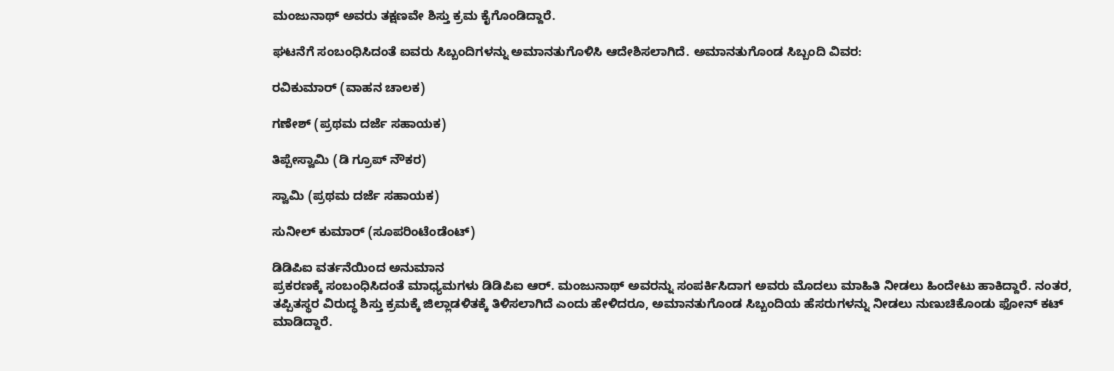ಮಂಜುನಾಥ್ ಅವರು ತಕ್ಷಣವೇ ಶಿಸ್ತು ಕ್ರಮ ಕೈಗೊಂಡಿದ್ದಾರೆ.

ಘಟನೆಗೆ ಸಂಬಂಧಿಸಿದಂತೆ ಐವರು ಸಿಬ್ಬಂದಿಗಳನ್ನು ಅಮಾನತುಗೊಳಿಸಿ ಆದೇಶಿಸಲಾಗಿದೆ. ಅಮಾನತುಗೊಂಡ ಸಿಬ್ಬಂದಿ ವಿವರ:

ರವಿಕುಮಾರ್ (ವಾಹನ ಚಾಲಕ)

ಗಣೇಶ್ (ಪ್ರಥಮ ದರ್ಜೆ ಸಹಾಯಕ)

ತಿಪ್ಪೇಸ್ವಾಮಿ (ಡಿ ಗ್ರೂಪ್ ನೌಕರ)

ಸ್ವಾಮಿ (ಪ್ರಥಮ ದರ್ಜೆ ಸಹಾಯಕ)

ಸುನೀಲ್ ಕುಮಾರ್ (ಸೂಪರಿಂಟೆಂಡೆಂಟ್)

ಡಿಡಿಪಿಐ ವರ್ತನೆಯಿಂದ ಅನುಮಾನ
ಪ್ರಕರಣಕ್ಕೆ ಸಂಬಂಧಿಸಿದಂತೆ ಮಾಧ್ಯಮಗಳು ಡಿಡಿಪಿಐ ಆರ್. ಮಂಜುನಾಥ್ ಅವರನ್ನು ಸಂಪರ್ಕಿಸಿದಾಗ ಅವರು ಮೊದಲು ಮಾಹಿತಿ ನೀಡಲು ಹಿಂದೇಟು ಹಾಕಿದ್ದಾರೆ. ನಂತರ, ತಪ್ಪಿತಸ್ಥರ ವಿರುದ್ಧ ಶಿಸ್ತು ಕ್ರಮಕ್ಕೆ ಜಿಲ್ಲಾಡಳಿತಕ್ಕೆ ತಿಳಿಸಲಾಗಿದೆ ಎಂದು ಹೇಳಿದರೂ, ಅಮಾನತುಗೊಂಡ ಸಿಬ್ಬಂದಿಯ ಹೆಸರುಗಳನ್ನು ನೀಡಲು ನುಣುಚಿಕೊಂಡು ಫೋನ್ ಕಟ್ ಮಾಡಿದ್ದಾರೆ.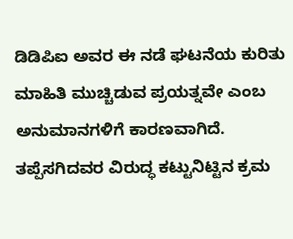ಡಿಡಿಪಿಐ ಅವರ ಈ ನಡೆ ಘಟನೆಯ ಕುರಿತು ಮಾಹಿತಿ ಮುಚ್ಚಿಡುವ ಪ್ರಯತ್ನವೇ ಎಂಬ ಅನುಮಾನಗಳಿಗೆ ಕಾರಣವಾಗಿದೆ. ತಪ್ಪೆಸಗಿದವರ ವಿರುದ್ಧ ಕಟ್ಟುನಿಟ್ಟಿನ ಕ್ರಮ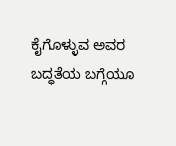ಕೈಗೊಳ್ಳುವ ಅವರ ಬದ್ಧತೆಯ ಬಗ್ಗೆಯೂ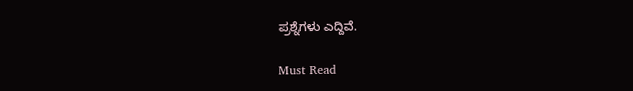ಪ್ರಶ್ನೆಗಳು ಎದ್ದಿವೆ.

Must Read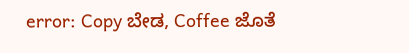error: Copy ಬೇಡ, Coffee ಜೊತೆ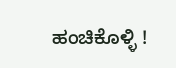ಹಂಚಿಕೊಳ್ಳಿ !